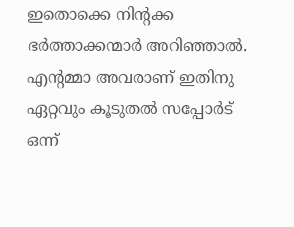ഇതൊക്കെ നിന്റക്ക ഭർത്താക്കന്മാർ അറിഞ്ഞാൽ.
എന്റമ്മാ അവരാണ് ഇതിനു ഏറ്റവും കൂടുതൽ സപ്പോർട് ഒന്ന്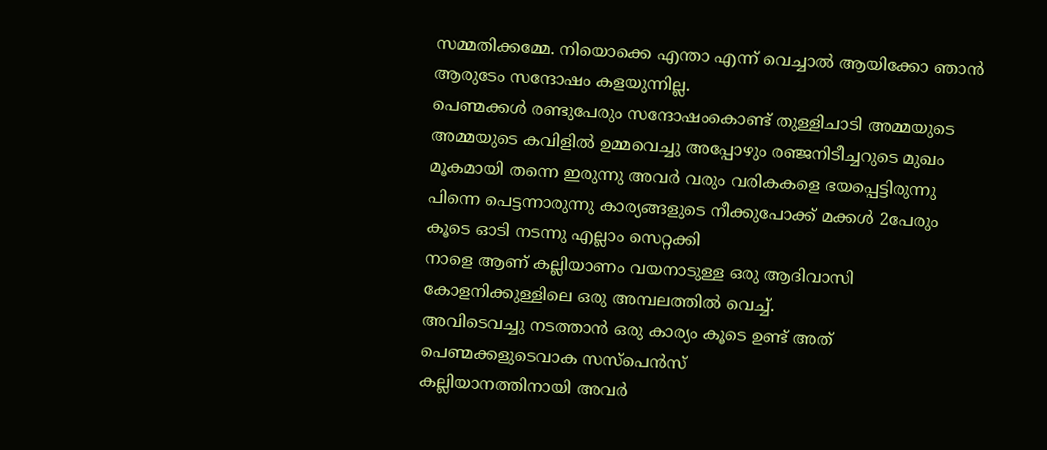സമ്മതിക്കമ്മേ. നിയൊക്കെ എന്താ എന്ന് വെച്ചാൽ ആയിക്കോ ഞാൻ ആരുടേം സന്ദോഷം കളയുന്നില്ല.
പെണ്മക്കൾ രണ്ടുപേരും സന്ദോഷംകൊണ്ട് തുള്ളിചാടി അമ്മയുടെ അമ്മയുടെ കവിളിൽ ഉമ്മവെച്ചു അപ്പോഴും രഞ്ജനിടീച്ചറുടെ മുഖം മൂകമായി തന്നെ ഇരുന്നു അവർ വരും വരികകളെ ഭയപ്പെട്ടിരുന്നു
പിന്നെ പെട്ടന്നാരുന്നു കാര്യങ്ങളുടെ നീക്കുപോക്ക് മക്കൾ 2പേരും കൂടെ ഓടി നടന്നു എല്ലാം സെറ്റക്കി
നാളെ ആണ് കല്ലിയാണം വയനാടുള്ള ഒരു ആദിവാസി കോളനിക്കുള്ളിലെ ഒരു അമ്പലത്തിൽ വെച്ച്.
അവിടെവച്ചു നടത്താൻ ഒരു കാര്യം കൂടെ ഉണ്ട് അത് പെണ്മക്കളുടെവാക സസ്പെൻസ്
കല്ലിയാനത്തിനായി അവർ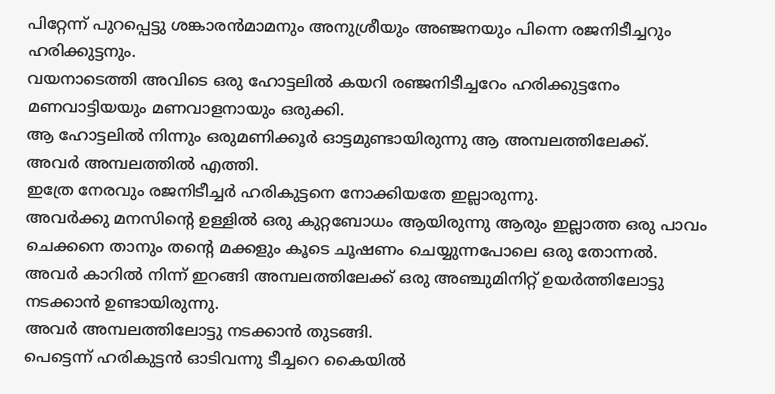പിറ്റേന്ന് പുറപ്പെട്ടു ശങ്കാരൻമാമനും അനുശ്രീയും അഞ്ജനയും പിന്നെ രജനിടീച്ചറും ഹരിക്കുട്ടനും.
വയനാടെത്തി അവിടെ ഒരു ഹോട്ടലിൽ കയറി രഞ്ജനിടീച്ചറേം ഹരിക്കുട്ടനേം മണവാട്ടിയയും മണവാളനായും ഒരുക്കി.
ആ ഹോട്ടലിൽ നിന്നും ഒരുമണിക്കൂർ ഓട്ടമുണ്ടായിരുന്നു ആ അമ്പലത്തിലേക്ക്.
അവർ അമ്പലത്തിൽ എത്തി.
ഇത്രേ നേരവും രജനിടീച്ചർ ഹരികുട്ടനെ നോക്കിയതേ ഇല്ലാരുന്നു.
അവർക്കു മനസിന്റെ ഉള്ളിൽ ഒരു കുറ്റബോധം ആയിരുന്നു ആരും ഇല്ലാത്ത ഒരു പാവം ചെക്കനെ താനും തന്റെ മക്കളും കൂടെ ചൂഷണം ചെയ്യുന്നപോലെ ഒരു തോന്നൽ.
അവർ കാറിൽ നിന്ന് ഇറങ്ങി അമ്പലത്തിലേക്ക് ഒരു അഞ്ചുമിനിറ്റ് ഉയർത്തിലോട്ടു നടക്കാൻ ഉണ്ടായിരുന്നു.
അവർ അമ്പലത്തിലോട്ടു നടക്കാൻ തുടങ്ങി.
പെട്ടെന്ന് ഹരികുട്ടൻ ഓടിവന്നു ടീച്ചറെ കൈയിൽ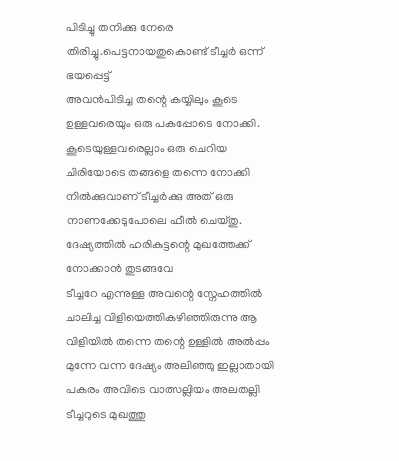പിടിച്ചു തനിക്കു നേരെ തിരിച്ചു.പെട്ടനായതുകൊണ്ട് ടീച്ചർ ഒന്ന് ഭയപ്പെട്ട്
അവൻപിടിച്ച തന്റെ കയ്യിലും കൂടെ ഉള്ളവരെയും ഒരു പകപ്പോടെ നോക്കി. കൂടെയുള്ളവരെല്ലാം ഒരു ചെറിയ ചിരിയോടെ തങ്ങളെ തന്നെ നോക്കി നിൽക്കുവാണ് ടീച്ചർക്കു അത് ഒരു നാണക്കേടുപോലെ ഫീൽ ചെയ്തു. ദേഷ്യത്തിൽ ഹരികുട്ടന്റെ മുഖത്തേക്ക് നോക്കാൻ തുടങ്ങവേ
ടീച്ചറേ എന്നുള്ള അവന്റെ സ്നേഹത്തിൽ ചാലിച്ച വിളിയെത്തികഴിഞ്ഞിരുന്നു ആ വിളിയിൽ തന്നെ തന്റെ ഉള്ളിൽ അൽപ്പം മുന്നേ വന്ന ദേഷ്യം അലിഞ്ഞു ഇല്ലാതായി പകരം അവിടെ വാത്സല്ലിയം അലതല്ലി ടീച്ചറുടെ മുഖത്തു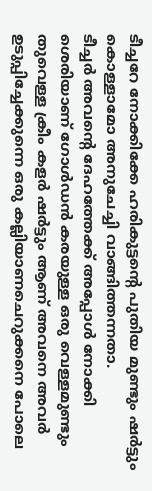ടീച്ചറേ നോക്കിക്കേ ഹരികുട്ടന്റെ പുതിയ മുണ്ടും ഷർട്ടും കൊള്ളാമോ അനുചേച്ചി വാങ്ങിത്തന്നതാ.
ടീച്ചർ അവന്റെ ദേഹത്തേക്ക് അപ്പോൾ നോക്കി ശെരിയാണ് ഗോൾഡൻ കരയുള്ള ഒരു വെള്ളമുണ്ടും തുവെള്ള ക്രീം കളർ ഷർട്ടും ആണ് അവനെ അവർ ഉടുപ്പിച്ചേക്കുന്നെ ഒരു കല്ലിയാണചെറുക്കനെ പോലെ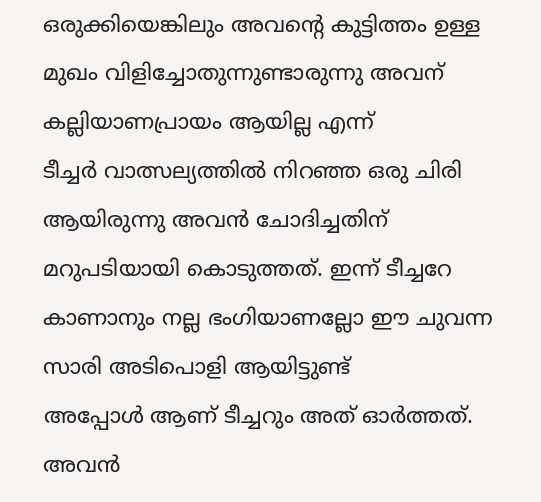ഒരുക്കിയെങ്കിലും അവന്റെ കുട്ടിത്തം ഉള്ള മുഖം വിളിച്ചോതുന്നുണ്ടാരുന്നു അവന് കല്ലിയാണപ്രായം ആയില്ല എന്ന്
ടീച്ചർ വാത്സല്യത്തിൽ നിറഞ്ഞ ഒരു ചിരി ആയിരുന്നു അവൻ ചോദിച്ചതിന് മറുപടിയായി കൊടുത്തത്. ഇന്ന് ടീച്ചറേ കാണാനും നല്ല ഭംഗിയാണല്ലോ ഈ ചുവന്ന സാരി അടിപൊളി ആയിട്ടുണ്ട്
അപ്പോൾ ആണ് ടീച്ചറും അത് ഓർത്തത്. അവൻ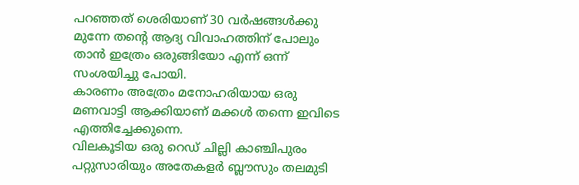പറഞ്ഞത് ശെരിയാണ് 30 വർഷങ്ങൾക്കു മുന്നേ തന്റെ ആദ്യ വിവാഹത്തിന് പോലും താൻ ഇത്രേം ഒരുങ്ങിയോ എന്ന് ഒന്ന് സംശയിച്ചു പോയി.
കാരണം അത്രേം മനോഹരിയായ ഒരു മണവാട്ടി ആക്കിയാണ് മക്കൾ തന്നെ ഇവിടെ എത്തിച്ചേക്കുന്നെ.
വിലകൂടിയ ഒരു റെഡ് ചില്ലി കാഞ്ചിപുരം പറ്റുസാരിയും അതേകളർ ബ്ലൗസും തലമുടി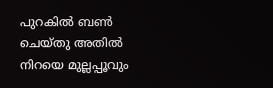പുറകിൽ ബൺ ചെയ്തു അതിൽ നിറയെ മുല്ലപ്പൂവും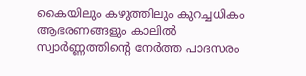കൈയിലും കഴുത്തിലും കുറച്ചധികം ആഭരണങ്ങളും കാലിൽ സ്വാർണ്ണത്തിന്റെ നേർത്ത പാദസരം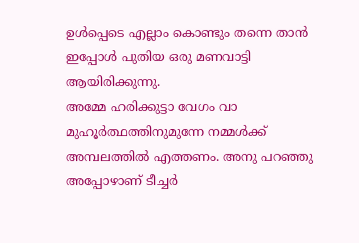ഉൾപ്പെടെ എല്ലാം കൊണ്ടും തന്നെ താൻ ഇപ്പോൾ പുതിയ ഒരു മണവാട്ടി ആയിരിക്കുന്നു.
അമ്മേ ഹരിക്കുട്ടാ വേഗം വാ മുഹൂർത്ഥത്തിനുമുന്നേ നമ്മൾക്ക് അമ്പലത്തിൽ എത്തണം. അനു പറഞ്ഞു
അപ്പോഴാണ് ടീച്ചർ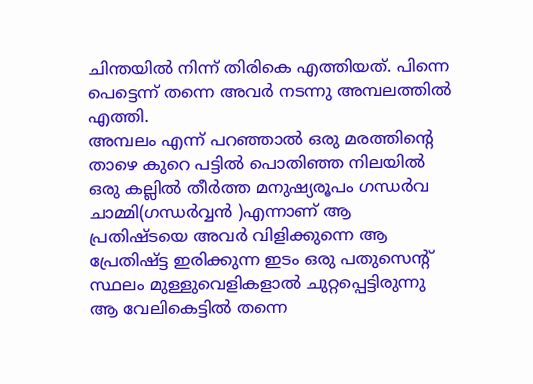ചിന്തയിൽ നിന്ന് തിരികെ എത്തിയത്. പിന്നെ പെട്ടെന്ന് തന്നെ അവർ നടന്നു അമ്പലത്തിൽ എത്തി.
അമ്പലം എന്ന് പറഞ്ഞാൽ ഒരു മരത്തിന്റെ താഴെ കുറെ പട്ടിൽ പൊതിഞ്ഞ നിലയിൽ ഒരു കല്ലിൽ തീർത്ത മനുഷ്യരൂപം ഗന്ധർവ ചാമ്മി(ഗന്ധർവ്വൻ )എന്നാണ് ആ പ്രതിഷ്ടയെ അവർ വിളിക്കുന്നെ ആ പ്രേതിഷ്ട്ട ഇരിക്കുന്ന ഇടം ഒരു പതുസെന്റ് സ്ഥലം മുള്ളുവെളികളാൽ ചുറ്റപ്പെട്ടിരുന്നു ആ വേലികെട്ടിൽ തന്നെ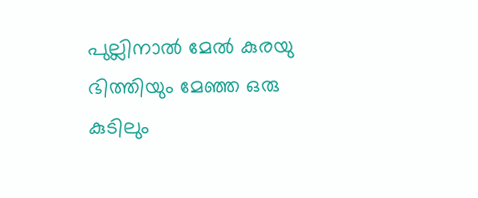പുല്ലിനാൽ മേൽ കുരയു ഭിത്തിയും മേഞ്ഞ ഒരു കുടിലും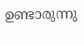ഉണ്ടാരുന്നു